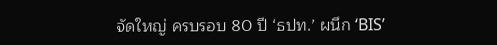จัดใหญ่ ครบรอบ 80 ปี ‘ธปท.’ ผนึก ‘BIS’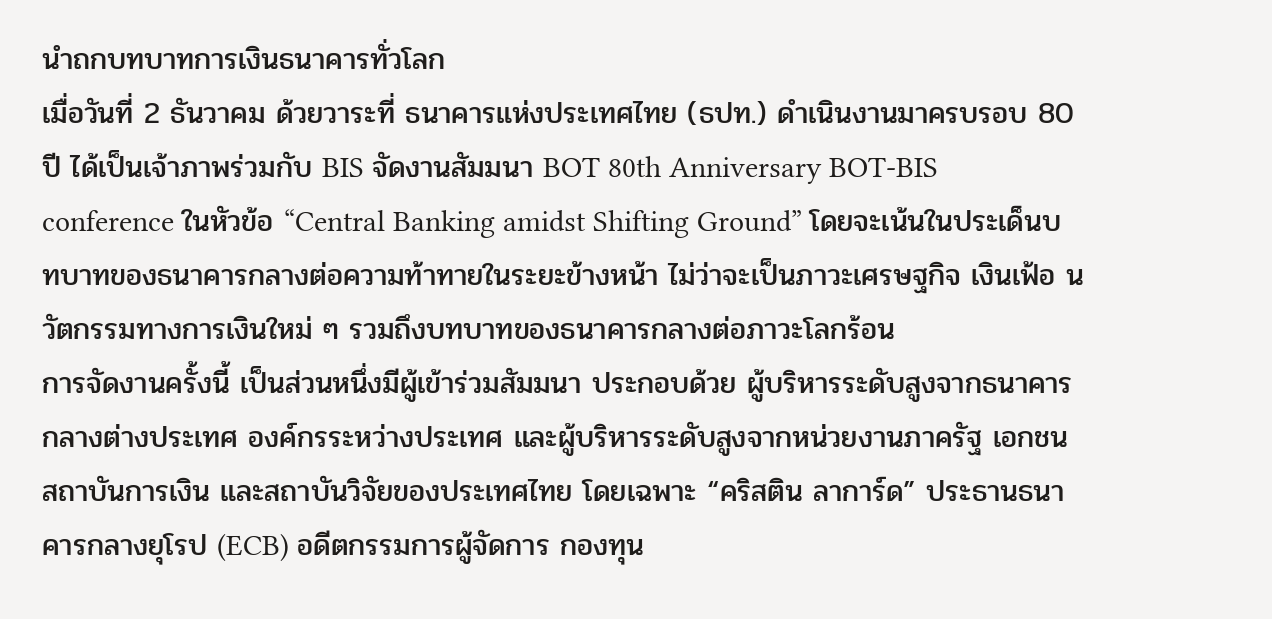นำถกบทบาทการเงินธนาคารทั่วโลก
เมื่อวันที่ 2 ธันวาคม ด้วยวาระที่ ธนาคารแห่งประเทศไทย (ธปท.) ดำเนินงานมาครบรอบ 80 ปี ได้เป็นเจ้าภาพร่วมกับ BIS จัดงานสัมมนา BOT 80th Anniversary BOT-BIS conference ในหัวข้อ “Central Banking amidst Shifting Ground” โดยจะเน้นในประเด็นบทบาทของธนาคารกลางต่อความท้าทายในระยะข้างหน้า ไม่ว่าจะเป็นภาวะเศรษฐกิจ เงินเฟ้อ นวัตกรรมทางการเงินใหม่ ๆ รวมถึงบทบาทของธนาคารกลางต่อภาวะโลกร้อน
การจัดงานครั้งนี้ เป็นส่วนหนึ่งมีผู้เข้าร่วมสัมมนา ประกอบด้วย ผู้บริหารระดับสูงจากธนาคารกลางต่างประเทศ องค์กรระหว่างประเทศ และผู้บริหารระดับสูงจากหน่วยงานภาครัฐ เอกชน สถาบันการเงิน และสถาบันวิจัยของประเทศไทย โดยเฉพาะ “คริสติน ลาการ์ด” ประธานธนาคารกลางยุโรป (ECB) อดีตกรรมการผู้จัดการ กองทุน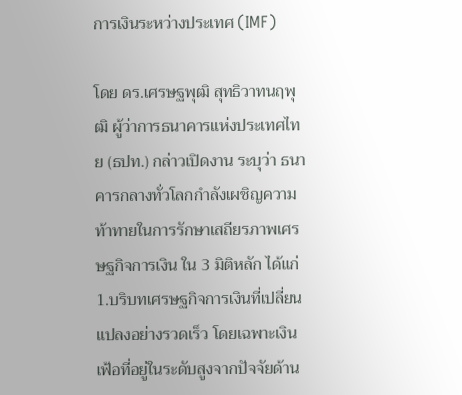การเงินระหว่างประเทศ (IMF)

โดย ดร.เศรษฐพุฒิ สุทธิวาทนฤพุฒิ ผู้ว่าการธนาคารแห่งประเทศไทย (ธปท.) กล่าวเปิดงาน ระบุว่า ธนาคารกลางทั่วโลกกำลังเผชิญความท้าทายในการรักษาเสถียรภาพเศรษฐกิจการเงิน ใน 3 มิติหลัก ได้แก่
1.บริบทเศรษฐกิจการเงินที่เปลี่ยนแปลงอย่างรวดเร็ว โดยเฉพาะเงินเฟ้อที่อยู่ในระดับสูงจากปัจจัยด้าน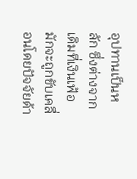อุปทานเป็นหลัก ซึ่งต่างจากเดิมที่เงินเฟ้อมักจะถูกขับเคลื่อนโดยปัจจัยด้า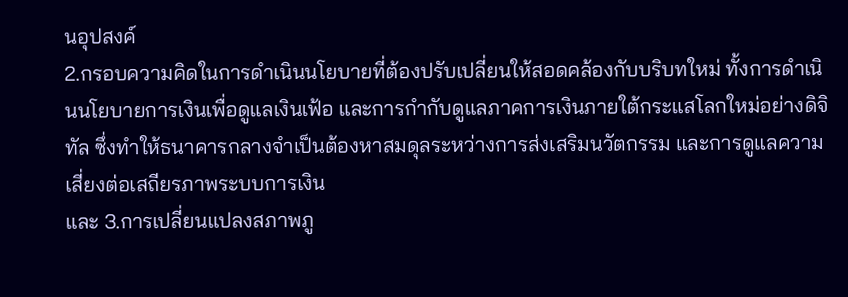นอุปสงค์
2.กรอบความคิดในการดำเนินนโยบายที่ต้องปรับเปลี่ยนให้สอดคล้องกับบริบทใหม่ ทั้งการดำเนินนโยบายการเงินเพื่อดูแลเงินเฟ้อ และการกำกับดูแลภาคการเงินภายใต้กระแสโลกใหม่อย่างดิจิทัล ซึ่งทำให้ธนาคารกลางจำเป็นต้องหาสมดุลระหว่างการส่งเสริมนวัตกรรม และการดูแลความเสี่ยงต่อเสถียรภาพระบบการเงิน
และ 3.การเปลี่ยนแปลงสภาพภู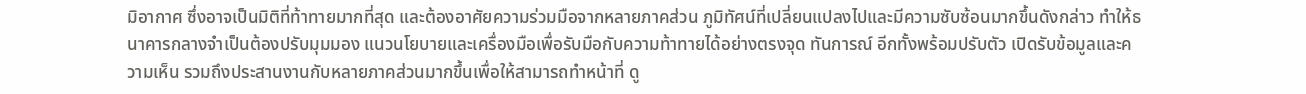มิอากาศ ซึ่งอาจเป็นมิติที่ท้าทายมากที่สุด และต้องอาศัยความร่วมมือจากหลายภาคส่วน ภูมิทัศน์ที่เปลี่ยนแปลงไปและมีความซับซ้อนมากขึ้นดังกล่าว ทำให้ธนาคารกลางจำเป็นต้องปรับมุมมอง แนวนโยบายและเครื่องมือเพื่อรับมือกับความท้าทายได้อย่างตรงจุด ทันการณ์ อีกทั้งพร้อมปรับตัว เปิดรับข้อมูลและความเห็น รวมถึงประสานงานกับหลายภาคส่วนมากขึ้นเพื่อให้สามารถทำหน้าที่ ดู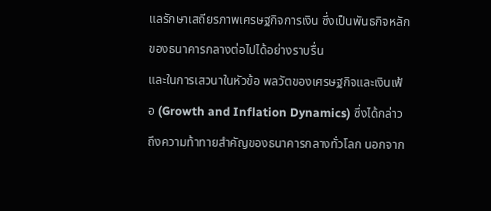แลรักษาเสถียรภาพเศรษฐกิจการเงิน ซึ่งเป็นพันธกิจหลักของธนาคารกลางต่อไปได้อย่างราบรื่น
และในการเสวนาในหัวข้อ พลวัตของเศรษฐกิจและเงินเฟ้อ (Growth and Inflation Dynamics) ซึ่งได้กล่าวถึงความท้าทายสำคัญของธนาคารกลางทั่วโลก นอกจาก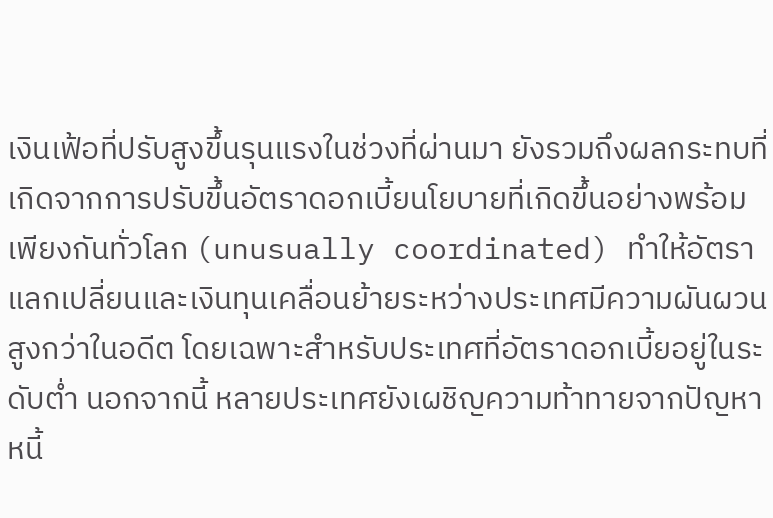เงินเฟ้อที่ปรับสูงขึ้นรุนแรงในช่วงที่ผ่านมา ยังรวมถึงผลกระทบที่เกิดจากการปรับขึ้นอัตราดอกเบี้ยนโยบายที่เกิดขึ้นอย่างพร้อมเพียงกันทั่วโลก (unusually coordinated) ทำให้อัตราแลกเปลี่ยนและเงินทุนเคลื่อนย้ายระหว่างประเทศมีความผันผวนสูงกว่าในอดีต โดยเฉพาะสำหรับประเทศที่อัตราดอกเบี้ยอยู่ในระดับต่ำ นอกจากนี้ หลายประเทศยังเผชิญความท้าทายจากปัญหาหนี้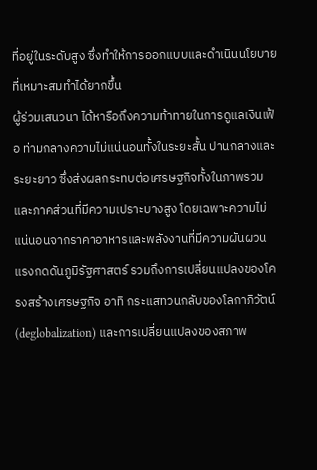ที่อยู่ในระดับสูง ซึ่งทำให้การออกแบบและดำเนินนโยบายที่เหมาะสมทำได้ยากขึ้น
ผู้ร่วมเสนวนา ได้หารือถึงความท้าทายในการดูแลเงินเฟ้อ ท่ามกลางความไม่แน่นอนทั้งในระยะสั้น ปานกลางและระยะยาว ซึ่งส่งผลกระทบต่อเศรษฐกิจทั้งในภาพรวมและภาคส่วนที่มีความเปราะบางสูง โดยเฉพาะความไม่แน่นอนจากราคาอาหารและพลังงานที่มีความผันผวน แรงกดดันภูมิรัฐศาสตร์ รวมถึงการเปลี่ยนแปลงของโครงสร้างเศรษฐกิจ อาทิ กระแสทวนกลับของโลกาภิวัตน์ (deglobalization) และการเปลี่ยนแปลงของสภาพ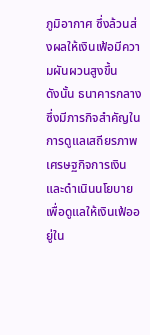ภูมิอากาศ ซึ่งล้วนส่งผลให้เงินเฟ้อมีความผันผวนสูงขึ้น
ดังนั้น ธนาคารกลางซึ่งมีภารกิจสำคัญในการดูแลเสถียรภาพเศรษฐกิจการเงินและดำเนินนโยบายเพื่อดูแลให้เงินเฟ้ออยู่ใน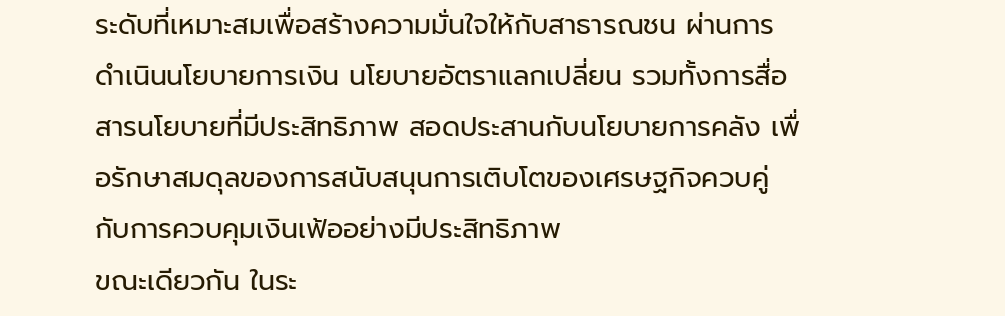ระดับที่เหมาะสมเพื่อสร้างความมั่นใจให้กับสาธารณชน ผ่านการดำเนินนโยบายการเงิน นโยบายอัตราแลกเปลี่ยน รวมทั้งการสื่อสารนโยบายที่มีประสิทธิภาพ สอดประสานกับนโยบายการคลัง เพื่อรักษาสมดุลของการสนับสนุนการเติบโตของเศรษฐกิจควบคู่กับการควบคุมเงินเฟ้ออย่างมีประสิทธิภาพ
ขณะเดียวกัน ในระ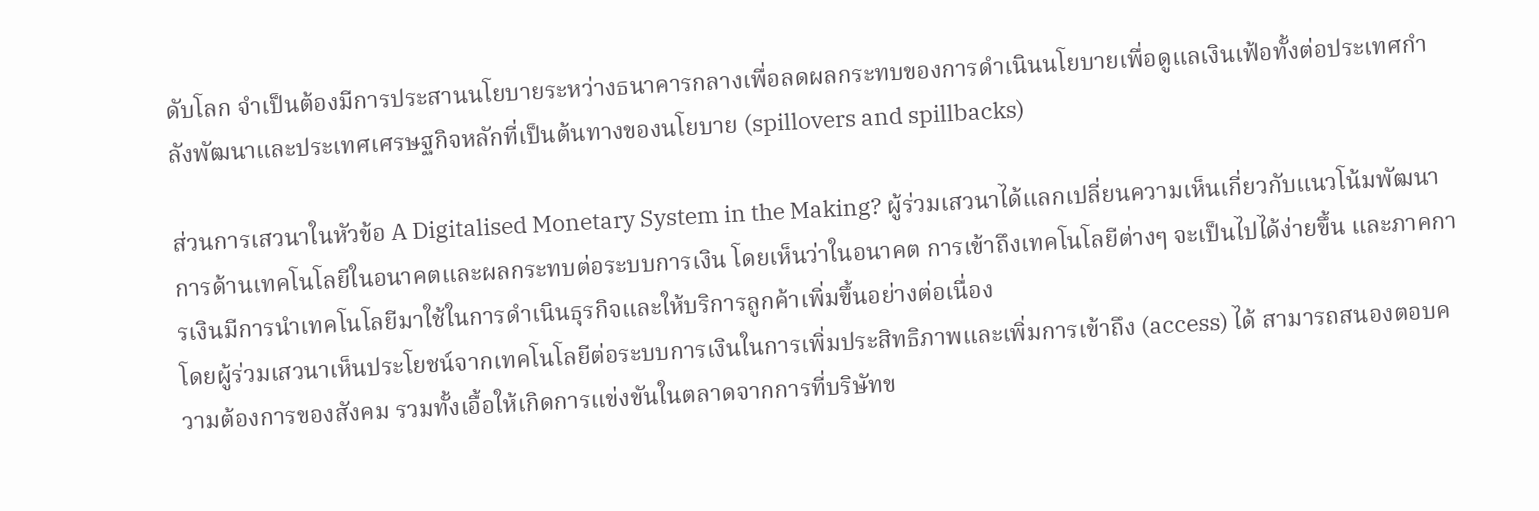ดับโลก จำเป็นต้องมีการประสานนโยบายระหว่างธนาคารกลางเพื่อลดผลกระทบของการดำเนินนโยบายเพื่อดูแลเงินเฟ้อทั้งต่อประเทศกำลังพัฒนาและประเทศเศรษฐกิจหลักที่เป็นต้นทางของนโยบาย (spillovers and spillbacks)

ส่วนการเสวนาในหัวข้อ A Digitalised Monetary System in the Making? ผู้ร่วมเสวนาได้แลกเปลี่ยนความเห็นเกี่ยวกับแนวโน้มพัฒนาการด้านเทคโนโลยีในอนาคตและผลกระทบต่อระบบการเงิน โดยเห็นว่าในอนาคต การเข้าถึงเทคโนโลยีต่างๆ จะเป็นไปได้ง่ายขึ้น และภาคการเงินมีการนำเทคโนโลยีมาใช้ในการดำเนินธุรกิจและให้บริการลูกค้าเพิ่มขึ้นอย่างต่อเนื่อง
โดยผู้ร่วมเสวนาเห็นประโยชน์จากเทคโนโลยีต่อระบบการเงินในการเพิ่มประสิทธิภาพและเพิ่มการเข้าถึง (access) ได้ สามารถสนองตอบความต้องการของสังคม รวมทั้งเอื้อให้เกิดการแข่งขันในตลาดจากการที่บริษัทข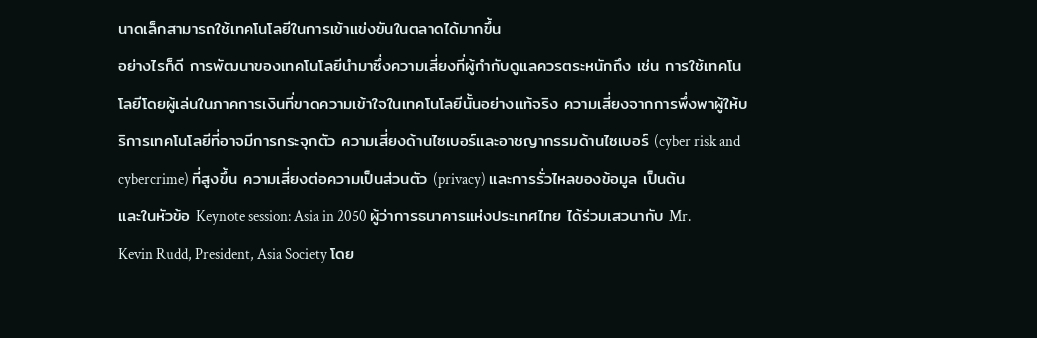นาดเล็กสามารถใช้เทคโนโลยีในการเข้าแข่งขันในตลาดได้มากขึ้น
อย่างไรก็ดี การพัฒนาของเทคโนโลยีนำมาซึ่งความเสี่ยงที่ผู้กำกับดูแลควรตระหนักถึง เช่น การใช้เทคโนโลยีโดยผู้เล่นในภาคการเงินที่ขาดความเข้าใจในเทคโนโลยีนั้นอย่างแท้จริง ความเสี่ยงจากการพึ่งพาผู้ให้บริการเทคโนโลยีที่อาจมีการกระจุกตัว ความเสี่ยงด้านไซเบอร์และอาชญากรรมด้านไซเบอร์ (cyber risk and cybercrime) ที่สูงขึ้น ความเสี่ยงต่อความเป็นส่วนตัว (privacy) และการรั่วไหลของข้อมูล เป็นต้น
และในหัวข้อ Keynote session: Asia in 2050 ผู้ว่าการธนาคารแห่งประเทศไทย ได้ร่วมเสวนากับ Mr. Kevin Rudd, President, Asia Society โดย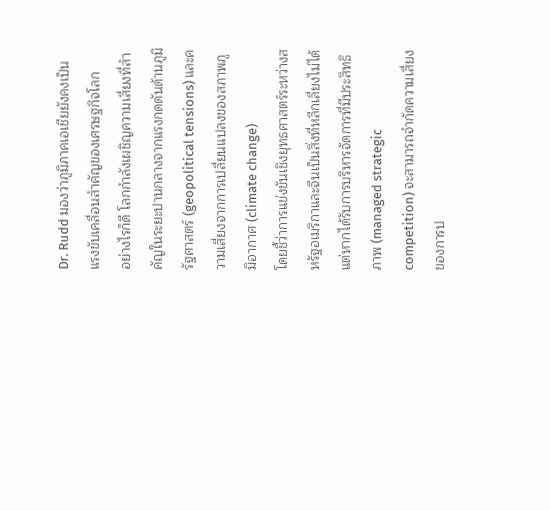Dr. Rudd มองว่าภูมิภาคเอเชียยังคงเป็นแรงขับเคลื่อนสำคัญของเศรษฐกิจโลก
อย่างไรก็ดี โลกกำลังเผชิญความเสี่ยงที่สำคัญในระยะปานกลางจากแรงกดดันด้านภูมิรัฐศาสตร์ (geopolitical tensions) และความเสี่ยงจากการเปลี่ยนแปลงของสภาพภูมิอากาศ (climate change)
โดยชี้ว่าการแข่งขันเชิงยุทธศาสตร์ระหว่างสหรัฐอเมริกาและจีนเป็นสิ่งที่หลีกเลี่ยงไม่ได้ แต่หากได้รับการบริหารจัดการที่มีประสิทธิภาพ (managed strategic competition) จะสามารถจำกัดความเสี่ยงของการป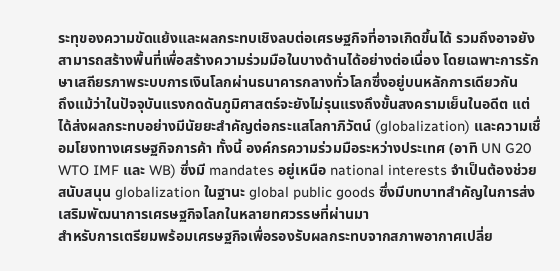ระทุของความขัดแย้งและผลกระทบเชิงลบต่อเศรษฐกิจที่อาจเกิดขึ้นได้ รวมถึงอาจยังสามารถสร้างพื้นที่เพื่อสร้างความร่วมมือในบางด้านได้อย่างต่อเนื่อง โดยเฉพาะการรักษาเสถียรภาพระบบการเงินโลกผ่านธนาคารกลางทั่วโลกซึ่งอยู่บนหลักการเดียวกัน
ถึงแม้ว่าในปัจจุบันแรงกดดันภูมิศาสตร์จะยังไม่รุนแรงถึงขั้นสงครามเย็นในอดีต แต่ได้ส่งผลกระทบอย่างมีนัยยะสำคัญต่อกระแสโลกาภิวัตน์ (globalization) และความเชื่อมโยงทางเศรษฐกิจการค้า ทั้งนี้ องค์กรความร่วมมือระหว่างประเทศ (อาทิ UN G20 WTO IMF และ WB) ซึ่งมี mandates อยู่เหนือ national interests จำเป็นต้องช่วยสนับสนุน globalization ในฐานะ global public goods ซึ่งมีบทบาทสำคัญในการส่งเสริมพัฒนาการเศรษฐกิจโลกในหลายทศวรรษที่ผ่านมา
สำหรับการเตรียมพร้อมเศรษฐกิจเพื่อรองรับผลกระทบจากสภาพอากาศเปลี่ย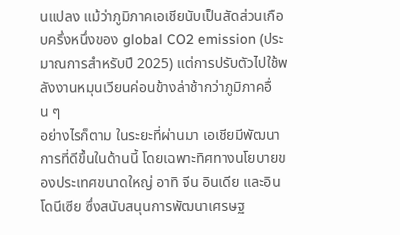นแปลง แม้ว่าภูมิภาคเอเชียนับเป็นสัดส่วนเกือบครึ่งหนึ่งของ global CO2 emission (ประมาณการสำหรับปี 2025) แต่การปรับตัวไปใช้พลังงานหมุนเวียนค่อนข้างล่าช้ากว่าภูมิภาคอื่น ๆ
อย่างไรก็ตาม ในระยะที่ผ่านมา เอเชียมีพัฒนาการที่ดีขึ้นในด้านนี้ โดยเฉพาะทิศทางนโยบายของประเทศขนาดใหญ่ อาทิ จีน อินเดีย และอินโดนีเซีย ซึ่งสนับสนุนการพัฒนาเศรษฐ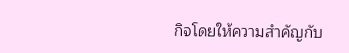กิจโดยให้ความสำคัญกับ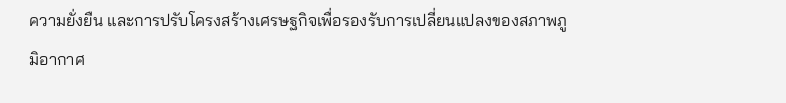ความยั่งยืน และการปรับโครงสร้างเศรษฐกิจเพื่อรองรับการเปลี่ยนแปลงของสภาพภูมิอากาศ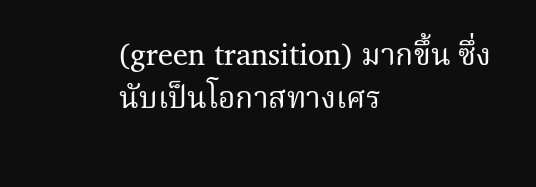(green transition) มากขึ้น ซึ่งนับเป็นโอกาสทางเศร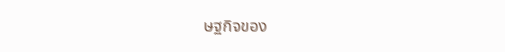ษฐกิจของ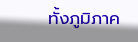ทั้งภูมิภาค